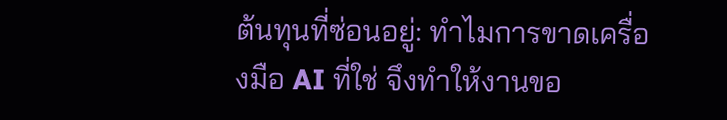ต้นทุนที่ซ่อนอยู่: ทำไมการขาดเครื่องมือ AI ที่ใช่ จึงทำให้งานขอ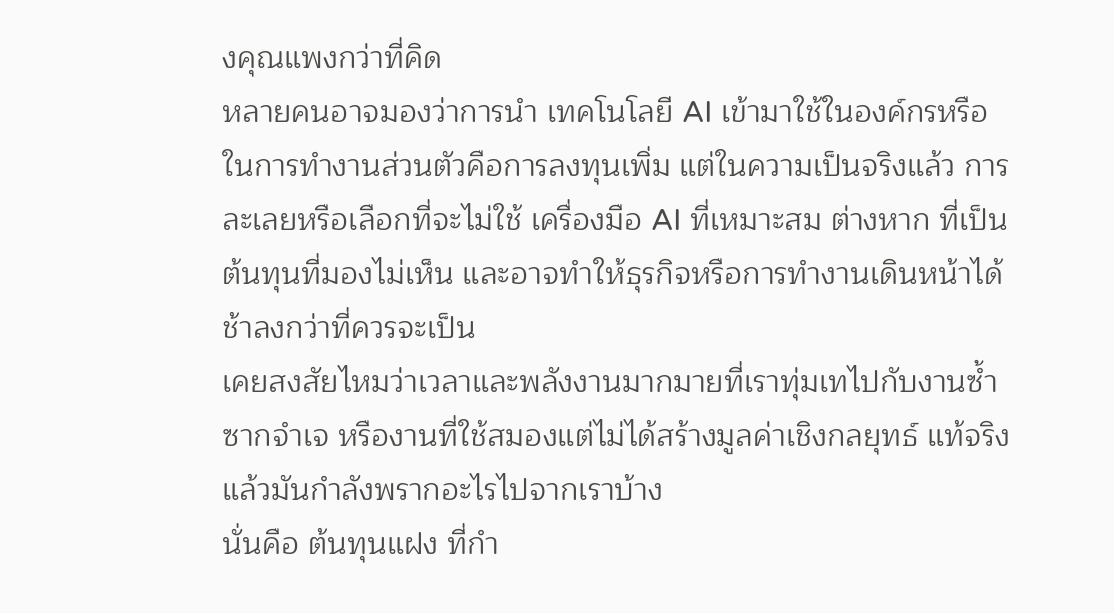งคุณแพงกว่าที่คิด
หลายคนอาจมองว่าการนำ เทคโนโลยี AI เข้ามาใช้ในองค์กรหรือในการทำงานส่วนตัวคือการลงทุนเพิ่ม แต่ในความเป็นจริงแล้ว การละเลยหรือเลือกที่จะไม่ใช้ เครื่องมือ AI ที่เหมาะสม ต่างหาก ที่เป็นต้นทุนที่มองไม่เห็น และอาจทำให้ธุรกิจหรือการทำงานเดินหน้าได้ช้าลงกว่าที่ควรจะเป็น
เคยสงสัยไหมว่าเวลาและพลังงานมากมายที่เราทุ่มเทไปกับงานซ้ำซากจำเจ หรืองานที่ใช้สมองแต่ไม่ได้สร้างมูลค่าเชิงกลยุทธ์ แท้จริงแล้วมันกำลังพรากอะไรไปจากเราบ้าง
นั่นคือ ต้นทุนแฝง ที่กำ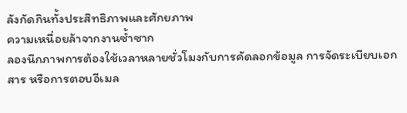ลังกัดกินทั้งประสิทธิภาพและศักยภาพ
ความเหนื่อยล้าจากงานซ้ำซาก
ลองนึกภาพการต้องใช้เวลาหลายชั่วโมงกับการคัดลอกข้อมูล การจัดระเบียบเอกสาร หรือการตอบอีเมล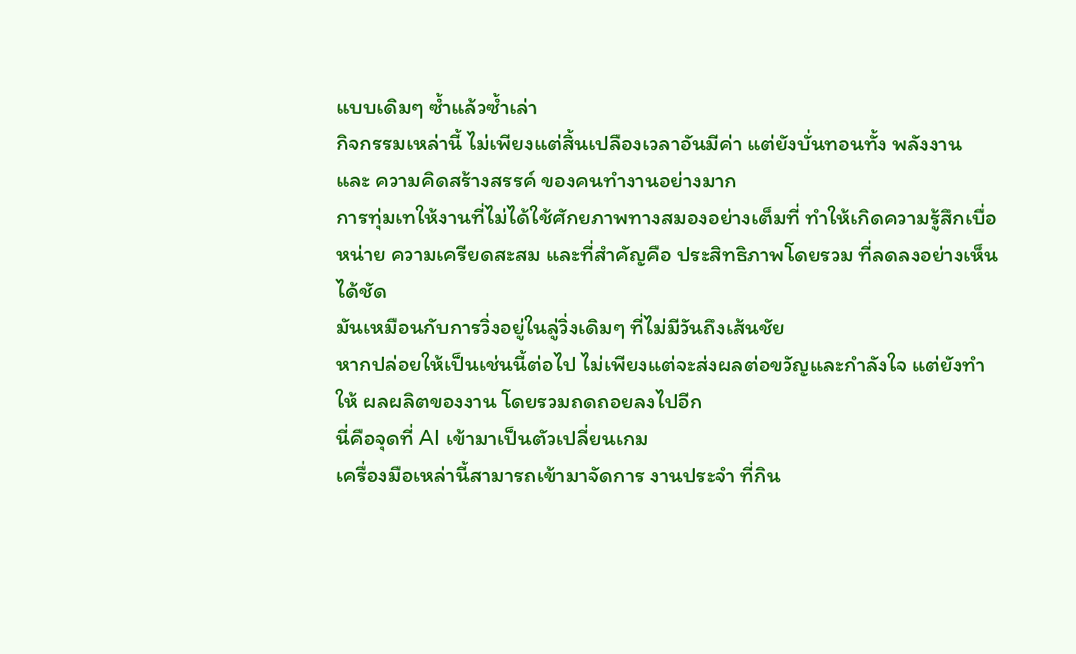แบบเดิมๆ ซ้ำแล้วซ้ำเล่า
กิจกรรมเหล่านี้ ไม่เพียงแต่สิ้นเปลืองเวลาอันมีค่า แต่ยังบั่นทอนทั้ง พลังงาน และ ความคิดสร้างสรรค์ ของคนทำงานอย่างมาก
การทุ่มเทให้งานที่ไม่ได้ใช้ศักยภาพทางสมองอย่างเต็มที่ ทำให้เกิดความรู้สึกเบื่อหน่าย ความเครียดสะสม และที่สำคัญคือ ประสิทธิภาพโดยรวม ที่ลดลงอย่างเห็นได้ชัด
มันเหมือนกับการวิ่งอยู่ในลู่วิ่งเดิมๆ ที่ไม่มีวันถึงเส้นชัย
หากปล่อยให้เป็นเช่นนี้ต่อไป ไม่เพียงแต่จะส่งผลต่อขวัญและกำลังใจ แต่ยังทำให้ ผลผลิตของงาน โดยรวมถดถอยลงไปอีก
นี่คือจุดที่ AI เข้ามาเป็นตัวเปลี่ยนเกม
เครื่องมือเหล่านี้สามารถเข้ามาจัดการ งานประจำ ที่กิน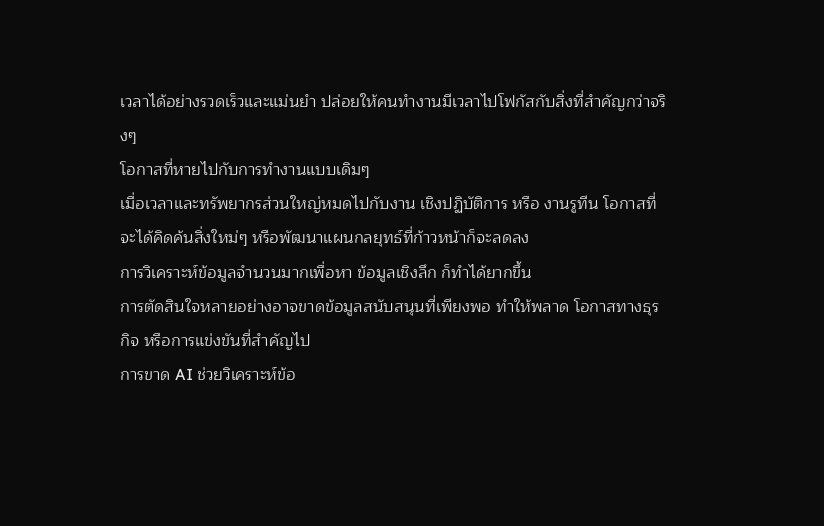เวลาได้อย่างรวดเร็วและแม่นยำ ปล่อยให้คนทำงานมีเวลาไปโฟกัสกับสิ่งที่สำคัญกว่าจริงๆ
โอกาสที่หายไปกับการทำงานแบบเดิมๆ
เมื่อเวลาและทรัพยากรส่วนใหญ่หมดไปกับงาน เชิงปฏิบัติการ หรือ งานรูทีน โอกาสที่จะได้คิดค้นสิ่งใหม่ๆ หรือพัฒนาแผนกลยุทธ์ที่ก้าวหน้าก็จะลดลง
การวิเคราะห์ข้อมูลจำนวนมากเพื่อหา ข้อมูลเชิงลึก ก็ทำได้ยากขึ้น
การตัดสินใจหลายอย่างอาจขาดข้อมูลสนับสนุนที่เพียงพอ ทำให้พลาด โอกาสทางธุรกิจ หรือการแข่งขันที่สำคัญไป
การขาด AI ช่วยวิเคราะห์ข้อ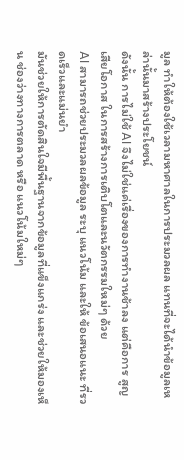มูล ทำให้ต้องใช้เวลามหาศาลในการประมวลผล แทนที่จะได้นำข้อมูลเหล่านั้นมาสร้างประโยชน์
ดังนั้น การไม่ใช้ AI จึงไม่ใช่แค่เรื่องของการทำงานช้าลง แต่คือการ สูญเสียโอกาส ในการสร้างการเติบโตและนวัตกรรมใหม่ๆ ด้วย
AI สามารถช่วยประมวลผลข้อมูล ระบุ แนวโน้ม และให้ ข้อเสนอแนะ ที่รวดเร็วและแม่นยำ
มันช่วยให้การตัดสินใจมีพื้นฐานจากข้อมูลที่แข็งแกร่ง และช่วยให้มองเห็น ช่องว่างทางการตลาด หรือ แนวโน้มใหม่ๆ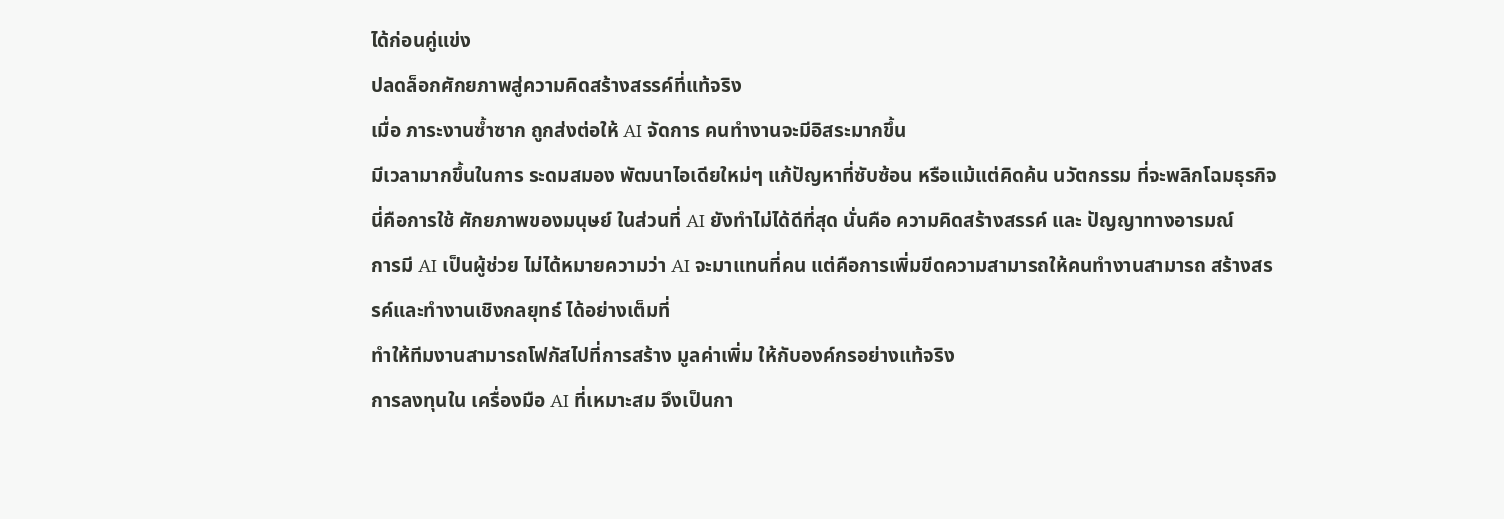ได้ก่อนคู่แข่ง
ปลดล็อกศักยภาพสู่ความคิดสร้างสรรค์ที่แท้จริง
เมื่อ ภาระงานซ้ำซาก ถูกส่งต่อให้ AI จัดการ คนทำงานจะมีอิสระมากขึ้น
มีเวลามากขึ้นในการ ระดมสมอง พัฒนาไอเดียใหม่ๆ แก้ปัญหาที่ซับซ้อน หรือแม้แต่คิดค้น นวัตกรรม ที่จะพลิกโฉมธุรกิจ
นี่คือการใช้ ศักยภาพของมนุษย์ ในส่วนที่ AI ยังทำไม่ได้ดีที่สุด นั่นคือ ความคิดสร้างสรรค์ และ ปัญญาทางอารมณ์
การมี AI เป็นผู้ช่วย ไม่ได้หมายความว่า AI จะมาแทนที่คน แต่คือการเพิ่มขีดความสามารถให้คนทำงานสามารถ สร้างสรรค์และทำงานเชิงกลยุทธ์ ได้อย่างเต็มที่
ทำให้ทีมงานสามารถโฟกัสไปที่การสร้าง มูลค่าเพิ่ม ให้กับองค์กรอย่างแท้จริง
การลงทุนใน เครื่องมือ AI ที่เหมาะสม จึงเป็นกา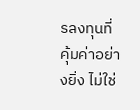รลงทุนที่คุ้มค่าอย่างยิ่ง ไม่ใช่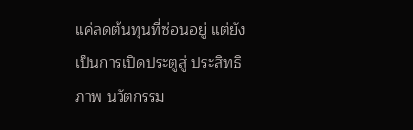แค่ลดต้นทุนที่ซ่อนอยู่ แต่ยังเป็นการเปิดประตูสู่ ประสิทธิภาพ นวัตกรรม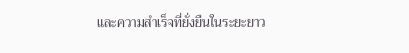และความสำเร็จที่ยั่งยืนในระยะยาว